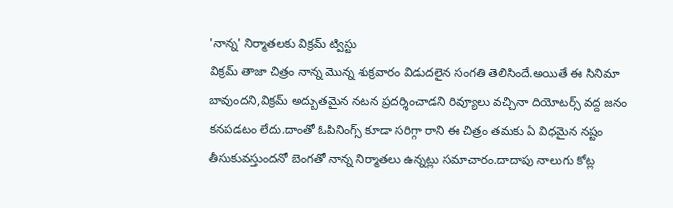'నాన్న' నిర్మాతలకు విక్రమ్ ట్విస్టు
విక్రమ్ తాజా చిత్రం నాన్న మొన్న శుక్రవారం విడుదలైన సంగతి తెలిసిందే.అయితే ఈ సినిమా బావుందని,విక్రమ్ అద్బుతమైన నటన ప్రదర్శించాడని రివ్యూలు వచ్చినా దియోటర్స్ వద్ద జనం కనపడటం లేదు.దాంతో ఓపినింగ్స్ కూడా సరిగ్గా రాని ఈ చిత్రం తమకు ఏ విధమైన నష్టం తీసుకువస్తుందనో బెంగతో నాన్న నిర్మాతలు ఉన్నట్లు సమాచారం.దాదాపు నాలుగు కోట్ల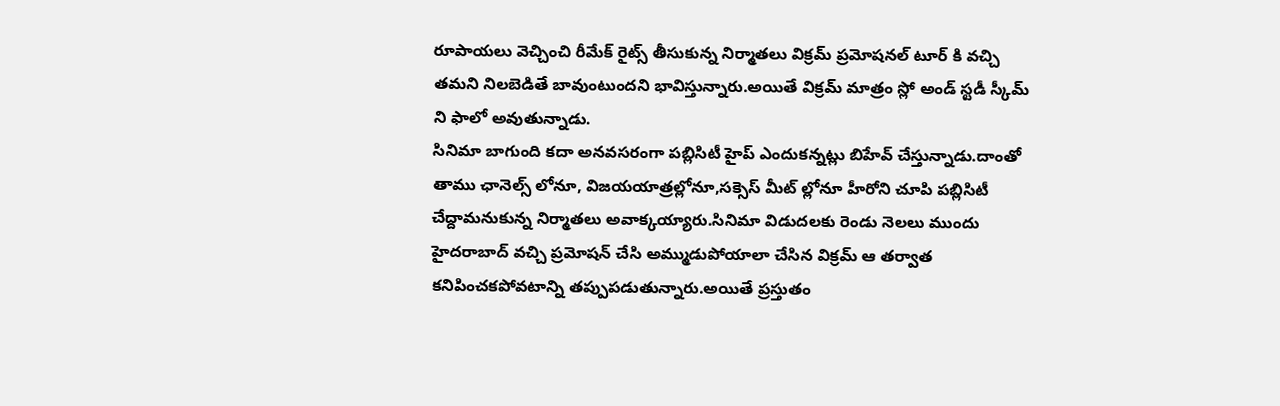రూపాయలు వెచ్చించి రీమేక్ రైట్స్ తీసుకున్న నిర్మాతలు విక్రమ్ ప్రమోషనల్ టూర్ కి వచ్చి తమని నిలబెడితే బావుంటుందని భావిస్తున్నారు.అయితే విక్రమ్ మాత్రం స్లో అండ్ స్టడీ స్కీమ్ ని ఫాలో అవుతున్నాడు.
సినిమా బాగుంది కదా అనవసరంగా పబ్లిసిటీ హైప్ ఎందుకన్నట్లు బిహేవ్ చేస్తున్నాడు.దాంతో తాము ఛానెల్స్ లోనూ, విజయయాత్రల్లోనూ,సక్సెస్ మీట్ ల్లోనూ హీరోని చూపి పబ్లిసిటీ చేద్దామనుకున్న నిర్మాతలు అవాక్కయ్యారు.సినిమా విడుదలకు రెండు నెలలు ముందు హైదరాబాద్ వచ్చి ప్రమోషన్ చేసి అమ్ముడుపోయాలా చేసిన విక్రమ్ ఆ తర్వాత కనిపించకపోవటాన్ని తప్పుపడుతున్నారు.అయితే ప్రస్తుతం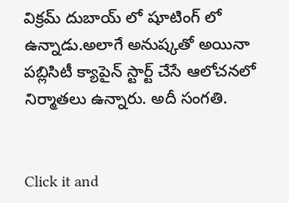విక్రమ్ దుబాయ్ లో షూటింగ్ లో ఉన్నాడు.అలాగే అనుష్కతో అయినా పబ్లిసిటీ క్యాపైన్ స్టార్ట్ చేసే ఆలోచనలో నిర్మాతలు ఉన్నారు. అదీ సంగతి.


Click it and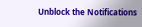Unblock the Notifications